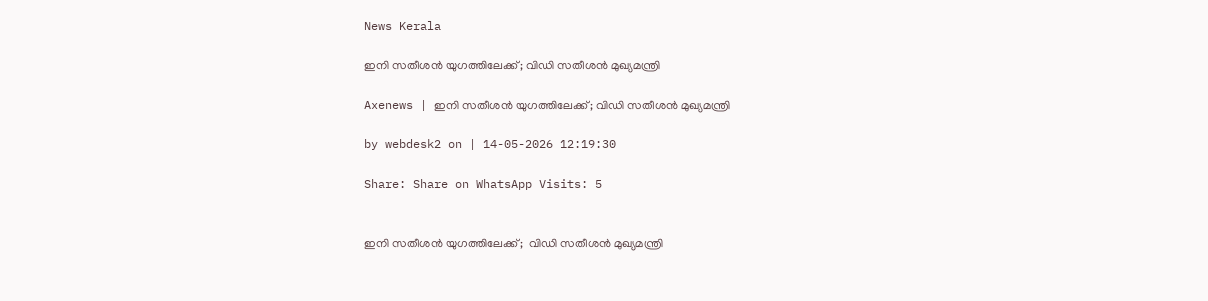News Kerala

ഇനി സതീശന്‍ യുഗത്തിലേക്ക്; വിഡി സതീശന്‍ മുഖ്യമന്ത്രി

Axenews | ഇനി സതീശന്‍ യുഗത്തിലേക്ക്; വിഡി സതീശന്‍ മുഖ്യമന്ത്രി

by webdesk2 on | 14-05-2026 12:19:30

Share: Share on WhatsApp Visits: 5


ഇനി സതീശന്‍ യുഗത്തിലേക്ക്;  വിഡി സതീശന്‍ മുഖ്യമന്ത്രി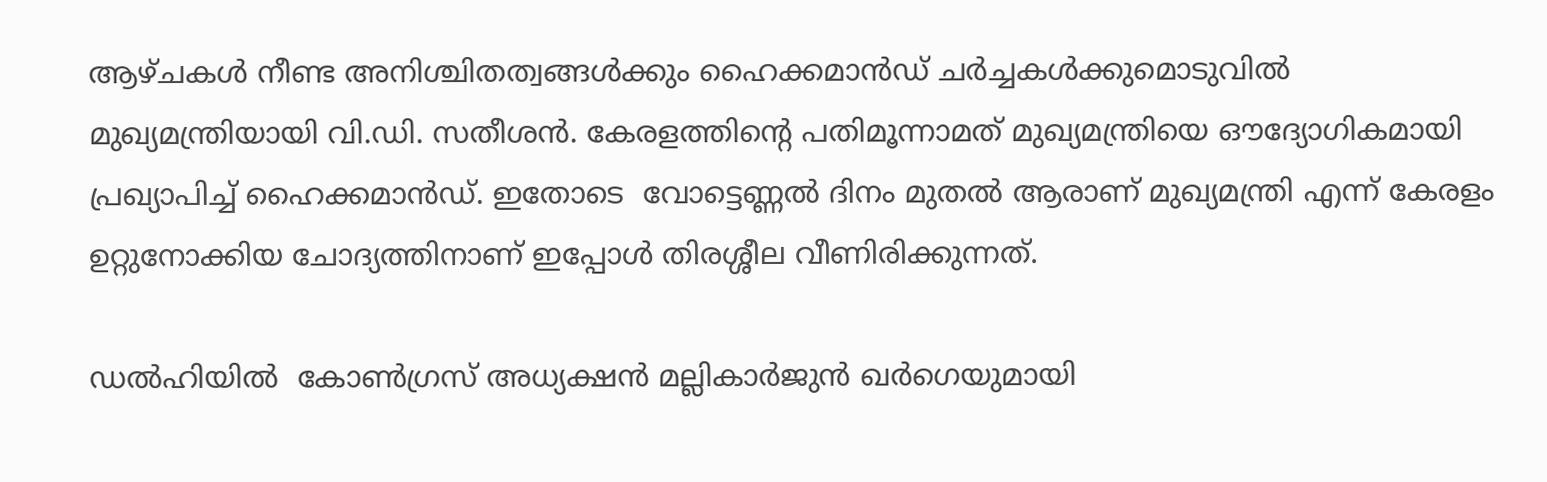ആഴ്ചകള്‍ നീണ്ട അനിശ്ചിതത്വങ്ങള്‍ക്കും ഹൈക്കമാന്‍ഡ് ചര്‍ച്ചകള്‍ക്കുമൊടുവില്‍ മുഖ്യമന്ത്രിയായി വി.ഡി. സതീശന്‍. കേരളത്തിന്റെ പതിമൂന്നാമത് മുഖ്യമന്ത്രിയെ ഔദ്യോഗികമായി പ്രഖ്യാപിച്ച് ഹൈക്കമാന്‍ഡ്. ഇതോടെ  വോട്ടെണ്ണല്‍ ദിനം മുതല്‍ ആരാണ് മുഖ്യമന്ത്രി എന്ന് കേരളം ഉറ്റുനോക്കിയ ചോദ്യത്തിനാണ് ഇപ്പോള്‍ തിരശ്ശീല വീണിരിക്കുന്നത്.

ഡല്‍ഹിയില്‍  കോണ്‍ഗ്രസ് അധ്യക്ഷന്‍ മല്ലികാര്‍ജുന്‍ ഖര്‍ഗെയുമായി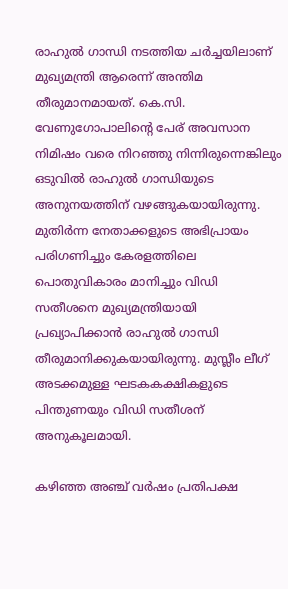രാഹുല്‍ ഗാന്ധി നടത്തിയ ചര്‍ച്ചയിലാണ് മുഖ്യമന്ത്രി ആരെന്ന് അന്തിമ തീരുമാനമായത്. കെ.സി. വേണുഗോപാലിന്റെ പേര് അവസാന നിമിഷം വരെ നിറഞ്ഞു നിന്നിരുന്നെങ്കിലും ഒടുവില്‍ രാഹുല്‍ ഗാന്ധിയുടെ അനുനയത്തിന് വഴങ്ങുകയായിരുന്നു. മുതിര്‍ന്ന നേതാക്കളുടെ അഭിപ്രായം പരിഗണിച്ചും കേരളത്തിലെ പൊതുവികാരം മാനിച്ചും വിഡി സതീശനെ മുഖ്യമന്ത്രിയായി പ്രഖ്യാപിക്കാന്‍ രാഹുല്‍ ഗാന്ധി തീരുമാനിക്കുകയായിരുന്നു. മുസ്ലീം ലീഗ് അടക്കമുള്ള ഘടകകക്ഷികളുടെ പിന്തുണയും വിഡി സതീശന് അനുകൂലമായി.

കഴിഞ്ഞ അഞ്ച് വര്‍ഷം പ്രതിപക്ഷ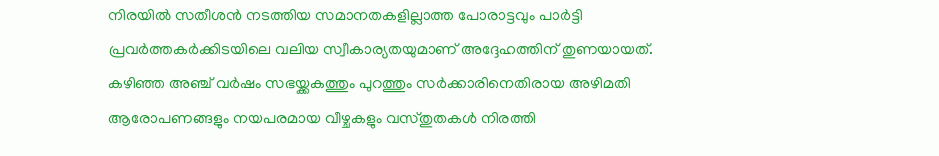നിരയില്‍ സതീശന്‍ നടത്തിയ സമാനതകളില്ലാത്ത പോരാട്ടവും പാര്‍ട്ടി പ്രവര്‍ത്തകര്‍ക്കിടയിലെ വലിയ സ്വീകാര്യതയുമാണ് അദ്ദേഹത്തിന് തുണയായത്. കഴിഞ്ഞ അഞ്ച് വര്‍ഷം സഭയ്ക്കകത്തും പുറത്തും സര്‍ക്കാരിനെതിരായ അഴിമതി ആരോപണങ്ങളും നയപരമായ വീഴ്ചകളും വസ്തുതകള്‍ നിരത്തി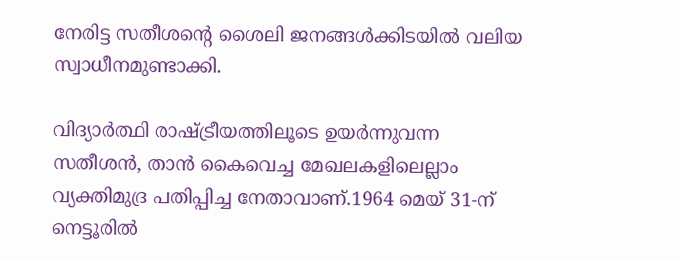നേരിട്ട സതീശന്റെ ശൈലി ജനങ്ങള്‍ക്കിടയില്‍ വലിയ സ്വാധീനമുണ്ടാക്കി.

വിദ്യാര്‍ത്ഥി രാഷ്ട്രീയത്തിലൂടെ ഉയര്‍ന്നുവന്ന സതീശന്‍, താന്‍ കൈവെച്ച മേഖലകളിലെല്ലാം വ്യക്തിമുദ്ര പതിപ്പിച്ച നേതാവാണ്.1964 മെയ് 31-ന് നെട്ടൂരില്‍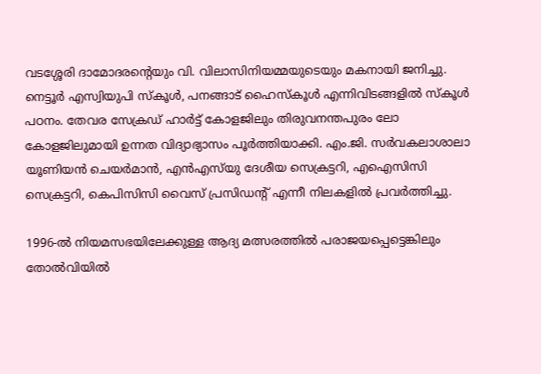വടശ്ശേരി ദാമോദരന്റെയും വി. വിലാസിനിയമ്മയുടെയും മകനായി ജനിച്ചു. നെട്ടൂര്‍ എസ്വിയുപി സ്‌കൂള്‍, പനങ്ങാട് ഹൈസ്‌കൂള്‍ എന്നിവിടങ്ങളില്‍ സ്‌കൂള്‍ പഠനം. തേവര സേക്രഡ് ഹാര്‍ട്ട് കോളജിലും തിരുവനന്തപുരം ലോ കോളജിലുമായി ഉന്നത വിദ്യാഭ്യാസം പൂര്‍ത്തിയാക്കി. എം.ജി. സര്‍വകലാശാലാ യൂണിയന്‍ ചെയര്‍മാന്‍, എന്‍എസ്‌യു ദേശീയ സെക്രട്ടറി, എഐസിസി സെക്രട്ടറി, കെപിസിസി വൈസ് പ്രസിഡന്റ് എന്നീ നിലകളില്‍ പ്രവര്‍ത്തിച്ചു.

1996-ല്‍ നിയമസഭയിലേക്കുള്ള ആദ്യ മത്സരത്തില്‍ പരാജയപ്പെട്ടെങ്കിലും തോല്‍വിയില്‍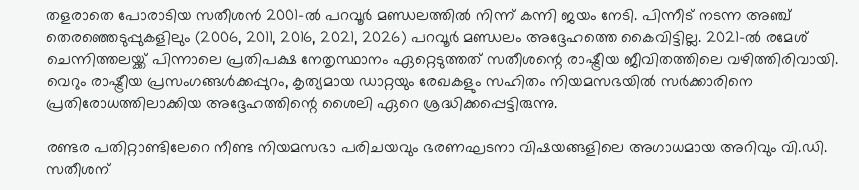തളരാതെ പോരാടിയ സതീശന്‍ 2001-ല്‍ പറവൂര്‍ മണ്ഡലത്തില്‍ നിന്ന് കന്നി ജയം നേടി. പിന്നീട് നടന്ന അഞ്ച് തെരഞ്ഞെടുപ്പുകളിലും (2006, 2011, 2016, 2021, 2026) പറവൂര്‍ മണ്ഡലം അദ്ദേഹത്തെ കൈവിട്ടില്ല. 2021-ല്‍ രമേശ് ചെന്നിത്തലയ്ക്ക് പിന്നാലെ പ്രതിപക്ഷ നേതൃസ്ഥാനം ഏറ്റെടുത്തത് സതീശന്റെ രാഷ്ട്രീയ ജീവിതത്തിലെ വഴിത്തിരിവായി. വെറും രാഷ്ട്രീയ പ്രസംഗങ്ങള്‍ക്കപ്പുറം, കൃത്യമായ ഡാറ്റയും രേഖകളും സഹിതം നിയമസഭയില്‍ സര്‍ക്കാരിനെ പ്രതിരോധത്തിലാക്കിയ അദ്ദേഹത്തിന്റെ ശൈലി ഏറെ ശ്രദ്ധിക്കപ്പെട്ടിരുന്നു.

രണ്ടര പതിറ്റാണ്ടിലേറെ നീണ്ട നിയമസഭാ പരിചയവും ഭരണഘടനാ വിഷയങ്ങളിലെ അഗാധമായ അറിവും വി.ഡി. സതീശന്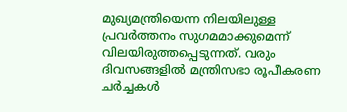മുഖ്യമന്ത്രിയെന്ന നിലയിലുള്ള പ്രവര്‍ത്തനം സുഗമമാക്കുമെന്ന് വിലയിരുത്തപ്പെടുന്നത്. വരും ദിവസങ്ങളില്‍ മന്ത്രിസഭാ രൂപീകരണ ചര്‍ച്ചകള്‍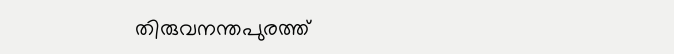തിരുവനന്തപുരത്ത്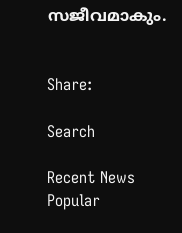സജീവമാകും.


Share:

Search

Recent News
Popular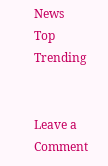News
Top Trending


Leave a Comment